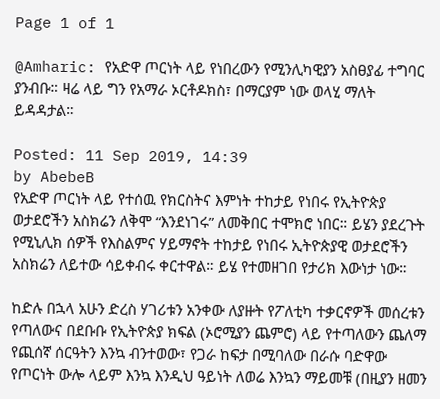Page 1 of 1

@Amharic: የአድዋ ጦርነት ላይ የነበረውን የሚንሊካዊያን አስፀያፊ ተግባር ያንብቡ። ዛሬ ላይ ግን የአማራ ኦርቶዶክስ፣ በማርያም ነው ወላሂ ማለት ይዳዳታል።

Posted: 11 Sep 2019, 14:39
by AbebeB
የአድዋ ጦርነት ላይ የተሰዉ የክርስትና እምነት ተከታይ የነበሩ የኢትዮጵያ ወታደሮችን አስክሬን ለቅሞ “እንደነገሩ” ለመቅበር ተሞክሮ ነበር። ይሄን ያደረጉት የሚኒሊክ ሰዎች የእስልምና ሃይማኖት ተከታይ የነበሩ ኢትዮጵያዊ ወታደሮችን አስክሬን ለይተው ሳይቀብሩ ቀርተዋል። ይሄ የተመዘገበ የታሪክ እውነታ ነው።

ከድሉ በኋላ አሁን ድረስ ሃገሪቱን አንቀው ለያዙት የፖለቲካ ተቃርኖዎች መሰረቱን የጣለውና በደቡቡ የኢትዮጵያ ክፍል (ኦሮሚያን ጨምሮ) ላይ የተጣለውን ጨለማ የጪሰኛ ሰርዓትን እንኳ ብንተወው፣ የጋራ ከፍታ በሚባለው በራሱ ባድዋው የጦርነት ውሎ ላይም እንኳ እንዲህ ዓይነት ለወሬ እንኳን ማይመቹ (በዚያን ዘመን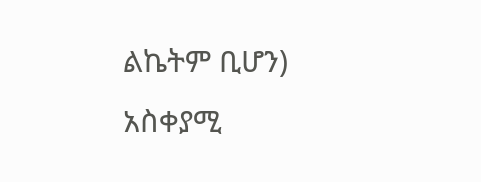ልኬትም ቢሆን) አስቀያሚ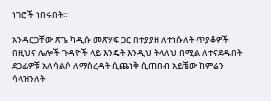ነገሮች ነበሩበት።

አንዳርጋቸው ጽጌ ካዲሱ መጽሃፍ ጋር በተያያዘ ለተነሱለት ጥያቆዎች በዚህና ሌሎች ጉዳዮች ላይ እንዴት እንዲህ ትላለህ በሚል ለተናደዱበት ደጋፊዎቹ አለሳልሶ ለማስረዳት ሲጨነቅ ሲጠበብ አይቼው ከምሬን ሳላዝንለት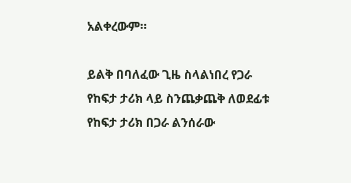አልቀረውም።

ይልቅ በባለፈው ጊዜ ስላልነበረ የጋራ የከፍታ ታሪክ ላይ ስንጨቃጨቅ ለወደፊቱ የከፍታ ታሪክ በጋራ ልንሰራው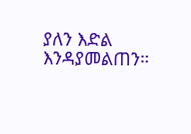ያለን እድል እንዳያመልጠን።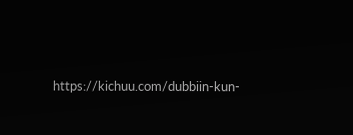https://kichuu.com/dubbiin-kun-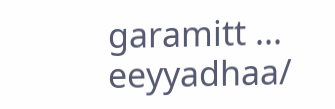garamitt ... eeyyadhaa/